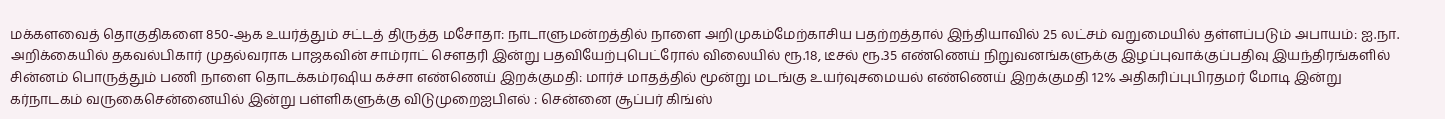மக்களவைத் தொகுதிகளை 850-ஆக உயர்த்தும் சட்டத் திருத்த மசோதா: நாடாளுமன்றத்தில் நாளை அறிமுகம்மேற்காசிய பதற்றத்தால் இந்தியாவில் 25 லட்சம் வறுமையில் தள்ளப்படும் அபாயம்: ஐ.நா. அறிக்கையில் தகவல்பிகார் முதல்வராக பாஜகவின் சாம்ராட் செளதரி இன்று பதவியேற்புபெட்ரோல் விலையில் ரூ.18, டீசல் ரூ.35 எண்ணெய் நிறுவனங்களுக்கு இழப்புவாக்குப்பதிவு இயந்திரங்களில் சின்னம் பொருத்தும் பணி நாளை தொடக்கம்ரஷிய கச்சா எண்ணெய் இறக்குமதி: மார்ச் மாதத்தில் மூன்று மடங்கு உயர்வுசமையல் எண்ணெய் இறக்குமதி 12% அதிகரிப்புபிரதமர் மோடி இன்று கர்நாடகம் வருகைசென்னையில் இன்று பள்ளிகளுக்கு விடுமுறைஐபிஎல் : சென்னை சூப்பர் கிங்ஸ்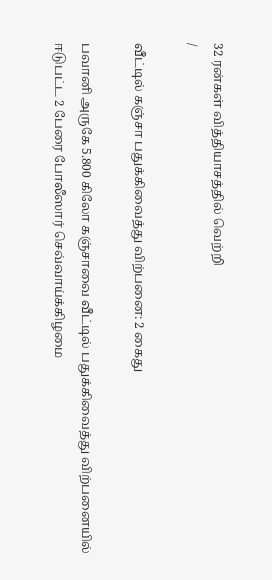32 ரன்கள் வித்தியாசத்தில் வெற்றி
/

வீட்டில் கஞ்சா பதுக்கிவைத்து விற்பனை: 2 கைது

பவானி அருகே 5.800 கிலோ கஞ்சாவை வீட்டில் பதுக்கிவைத்து விற்பனையில் ஈடுபட்ட 2 பேரை போலீஸார் செவ்வாய்க்கிழமை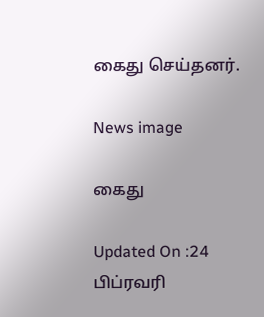கைது செய்தனர்.

News image

கைது

Updated On :24 பிப்ரவரி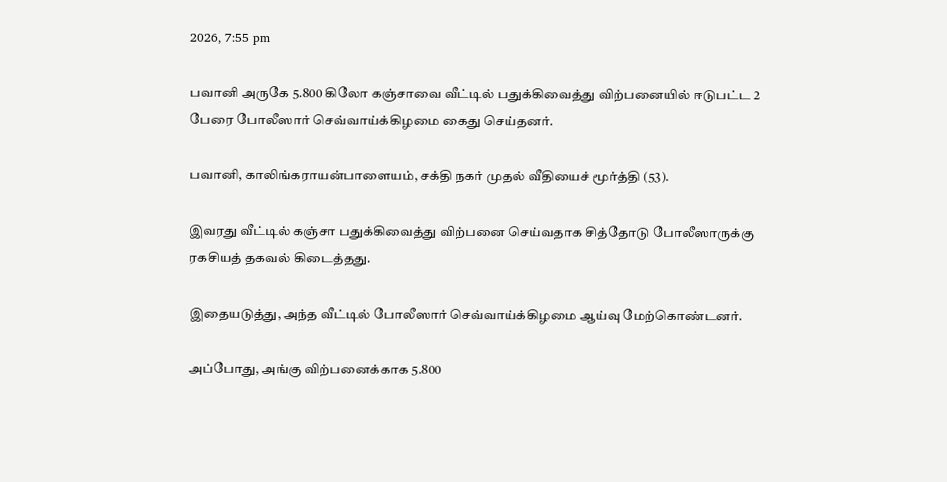2026, 7:55 pm

பவானி அருகே 5.800 கிலோ கஞ்சாவை வீட்டில் பதுக்கிவைத்து விற்பனையில் ஈடுபட்ட 2 பேரை போலீஸார் செவ்வாய்க்கிழமை கைது செய்தனர்.

பவானி, காலிங்கராயன்பாளையம், சக்தி நகர் முதல் வீதியைச் மூர்த்தி (53).

இவரது வீட்டில் கஞ்சா பதுக்கிவைத்து விற்பனை செய்வதாக சித்தோடு போலீஸாருக்கு ரகசியத் தகவல் கிடைத்தது.

இதையடுத்து, அந்த வீட்டில் போலீஸார் செவ்வாய்க்கிழமை ஆய்வு மேற்கொண்டனர்.

அப்போது, அங்கு விற்பனைக்காக 5.800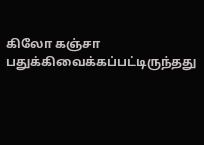கிலோ கஞ்சா பதுக்கிவைக்கப்பட்டிருந்தது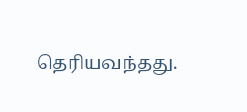தெரியவந்தது.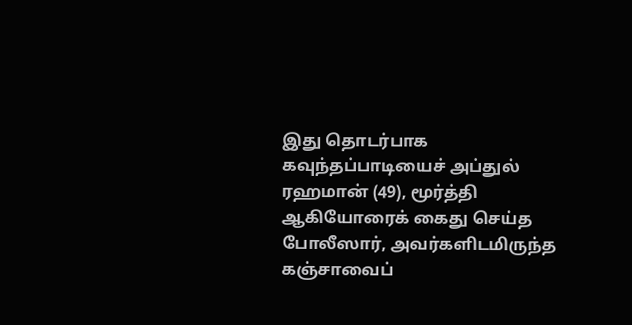இது தொடர்பாக கவுந்தப்பாடியைச் அப்துல் ரஹமான் (49), மூர்த்தி ஆகியோரைக் கைது செய்த போலீஸார், அவர்களிடமிருந்த கஞ்சாவைப்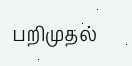பறிமுதல்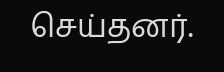செய்தனர்.